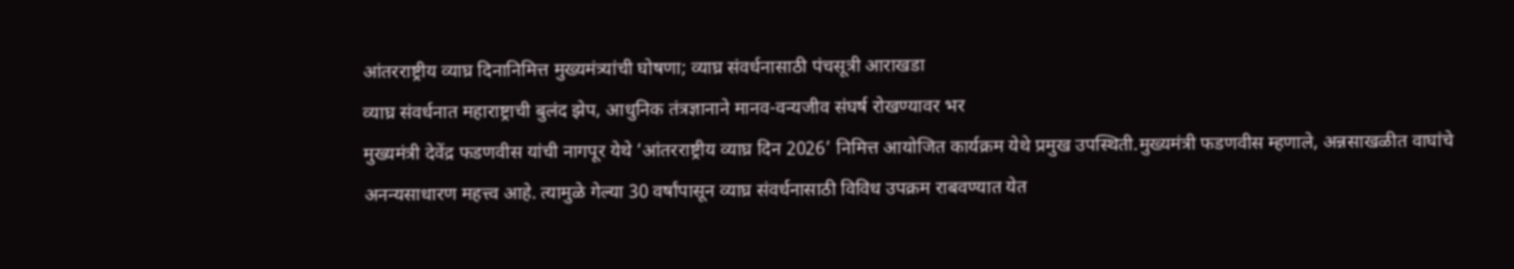आंतरराष्ट्रीय व्याघ्र दिनानिमित्त मुख्यमंत्र्यांची घोषणा; व्याघ्र संवर्धनासाठी पंचसूत्री आराखडा
व्याघ्र संवर्धनात महाराष्ट्राची बुलंद झेप, आधुनिक तंत्रज्ञानाने मानव-वन्यजीव संघर्ष रोखण्यावर भर
मुख्यमंत्री देवेंद्र फडणवीस यांची नागपूर येथे ‘आंतरराष्ट्रीय व्याघ्र दिन 2026’ निमित्त आयोजित कार्यक्रम येथे प्रमुख उपस्थिती.मुख्यमंत्री फडणवीस म्हणाले, अन्नसाखळीत वाघांचे अनन्यसाधारण महत्त्व आहे. त्यामुळे गेल्या 30 वर्षांपासून व्याघ्र संवर्धनासाठी विविध उपक्रम राबवण्यात येत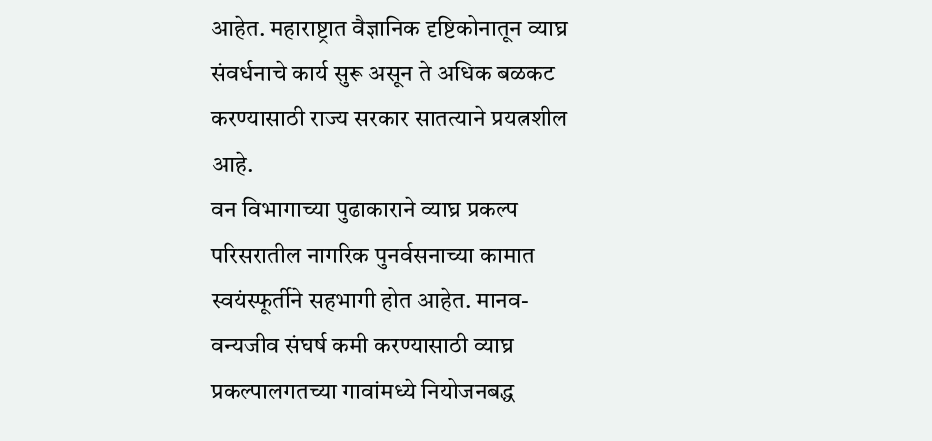आहेत. महाराष्ट्रात वैज्ञानिक दृष्टिकोनातून व्याघ्र संवर्धनाचे कार्य सुरू असून ते अधिक बळकट करण्यासाठी राज्य सरकार सातत्याने प्रयत्नशील आहे.
वन विभागाच्या पुढाकाराने व्याघ्र प्रकल्प परिसरातील नागरिक पुनर्वसनाच्या कामात स्वयंस्फूर्तीने सहभागी होत आहेत. मानव-वन्यजीव संघर्ष कमी करण्यासाठी व्याघ्र प्रकल्पालगतच्या गावांमध्ये नियोजनबद्ध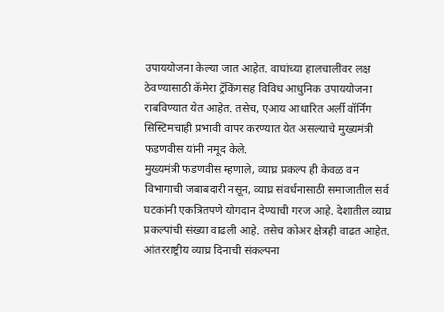उपाययोजना केल्या जात आहेत. वाघांच्या हालचालींवर लक्ष ठेवण्यासाठी कॅमेरा ट्रॅकिंगसह विविध आधुनिक उपाययोजना राबविण्यात येत आहेत. तसेच, एआय आधारित अर्ली वॉर्निंग सिस्टिमचाही प्रभावी वापर करण्यात येत असल्याचे मुख्यमंत्री फडणवीस यांनी नमूद केले.
मुख्यमंत्री फडणवीस म्हणाले, व्याघ्र प्रकल्प ही केवळ वन विभागाची जबाबदारी नसून, व्याघ्र संवर्धनासाठी समाजातील सर्व घटकांनी एकत्रितपणे योगदान देण्याची गरज आहे. देशातील व्याघ्र प्रकल्पांची संख्या वाढली आहे. तसेच कोअर क्षेत्रही वाढत आहेत. आंतरराष्ट्रीय व्याघ्र दिनाची संकल्पना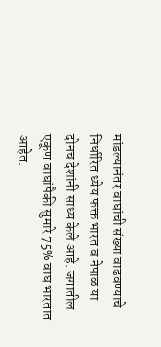मांडल्यानंतर वाघांची संख्या वाढवण्याचे निर्धारित ध्येय फक्त भारत व नेपाळ या दोनच देशांनी साध्य केले आहे. जगातील एकूण वाघांपैकी सुमारे 75% वाघ भारतात आहेत.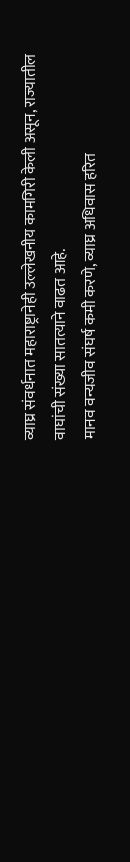व्याघ्र संवर्धनात महाराष्ट्रानेही उल्लेखनीय कामगिरी केली असून, राज्यातील वाघांची संख्या सातत्याने वाढत आहे.
मानव वन्यजीव संघर्ष कमी करणे, व्याघ्र अधिवास हरित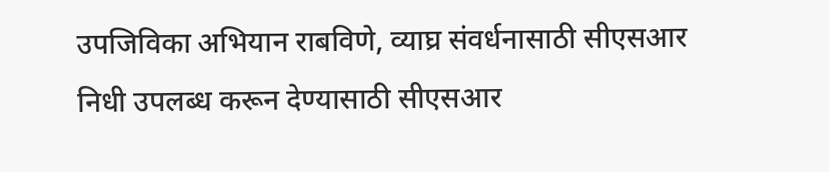उपजिविका अभियान राबविणे, व्याघ्र संवर्धनासाठी सीएसआर निधी उपलब्ध करून देण्यासाठी सीएसआर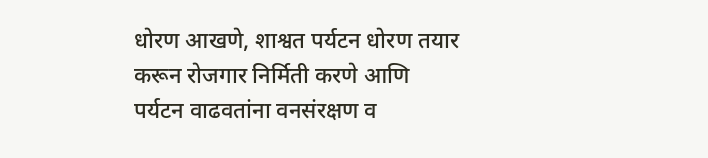धोरण आखणे, शाश्वत पर्यटन धोरण तयार करून रोजगार निर्मिती करणे आणि पर्यटन वाढवतांना वनसंरक्षण व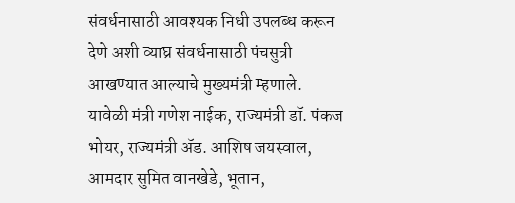संवर्धनासाठी आवश्यक निधी उपलब्ध करून देणे अशी व्याघ्र संवर्धनासाठी पंचसुत्री आखण्यात आल्याचे मुख्यमंत्री म्हणाले.
यावेळी मंत्री गणेश नाईक, राज्यमंत्री डॉ. पंकज भोयर, राज्यमंत्री ॲड. आशिष जयस्वाल, आमदार सुमित वानखेडे, भूतान,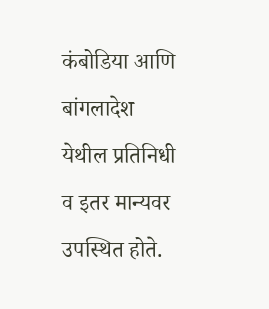कंबोडिया आणि बांगलादेश येथील प्रतिनिधी व इतर मान्यवर उपस्थित होते.